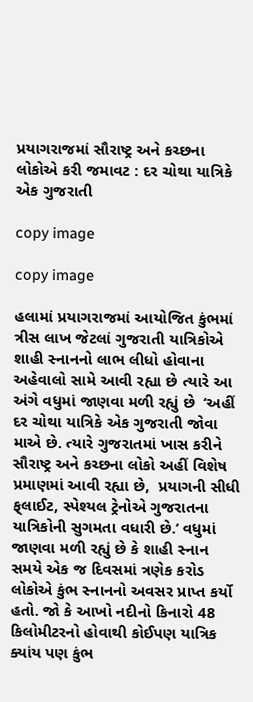પ્રયાગરાજમાં સૌરાષ્ટ્ર અને કચ્છના લોકોએ કરી જમાવટ : દર ચોથા યાત્રિકે એક ગુજરાતી

copy image

copy image

હલામાં પ્રયાગરાજમાં આયોજિત કુંભમાં ત્રીસ લાખ જેટલાં ગુજરાતી યાત્રિકોએ શાહી સ્નાનનો લાભ લીધો હોવાના અહેવાલો સામે આવી રહ્યા છે ત્યારે આ અંગે વધુમાં જાણવા મળી રહ્યું છે  ‘અહીં દર ચોથા યાત્રિકે એક ગુજરાતી જોવા માએ છે. ત્યારે ગુજરાતમાં ખાસ કરીને સૌરાષ્ટ્ર અને કચ્છના લોકો અહીં વિશેષ પ્રમાણમાં આવી રહ્યા છે,  પ્રયાગની સીધી ફ્‌લાઈટ, સ્પેશ્યલ ટ્રેનોએ ગુજરાતના યાત્રિકોની સુગમતા વધારી છે.’ વધુમાં જાણવા મળી રહ્યું છે કે શાહી સ્નાન સમયે એક જ દિવસમાં ત્રણેક કરોડ લોકોએ કુંભ સ્નાનનો અવસર પ્રાપ્ત કર્યો હતો. જો કે આખો નદીનો કિનારો 48 કિલોમીટરનો હોવાથી કોઈપણ યાત્રિક ક્યાંય પણ કુંભ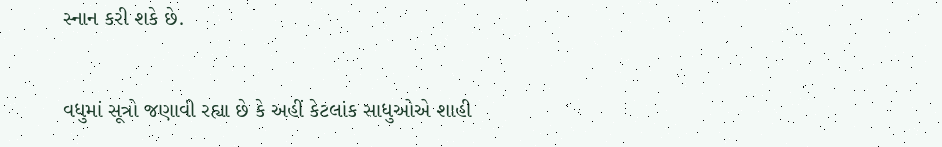સ્નાન કરી શકે છે.

વધુમાં સૂત્રો જણાવી રહ્યા છે કે અહીં કેટલાંક સાધુઓએ શાહી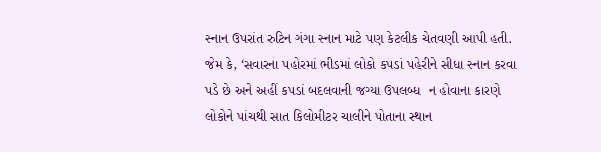સ્નાન ઉપરાંત રુટિન ગંગા સ્નાન માટે પણ કેટલીક ચેતવણી આપી હતી. જેમ કે, ‘સવારના પહોરમાં ભીડમાં લોકો કપડાં પહેરીને સીધા સ્નાન કરવા પડે છે અને અહીં કપડાં બદલવાની જગ્યા ઉપલબ્ધ  ન હોવાના કારણે લોકોને પાંચથી સાત કિલોમીટર ચાલીને પોતાના સ્થાન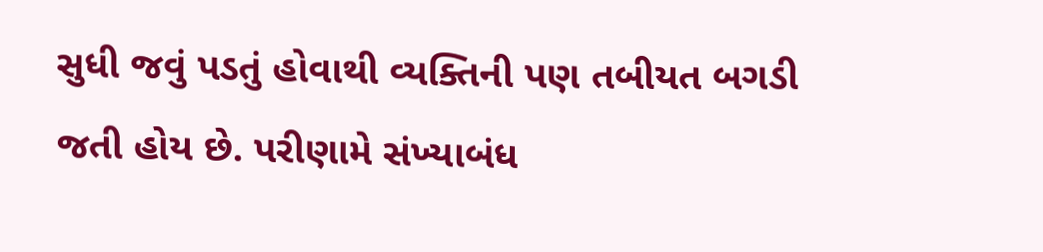સુધી જવું પડતું હોવાથી વ્યક્તિની પણ તબીયત બગડી જતી હોય છે. પરીણામે સંખ્યાબંધ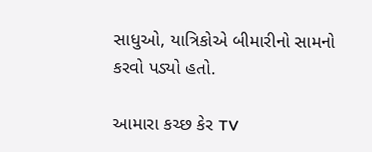સાધુઓ, યાત્રિકોએ બીમારીનો સામનો કરવો પડ્યો હતો.

આમારા કચ્છ કેર TV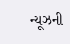ન્યૂઝની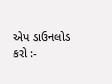એપ ડાઉનલોડ કરો :-